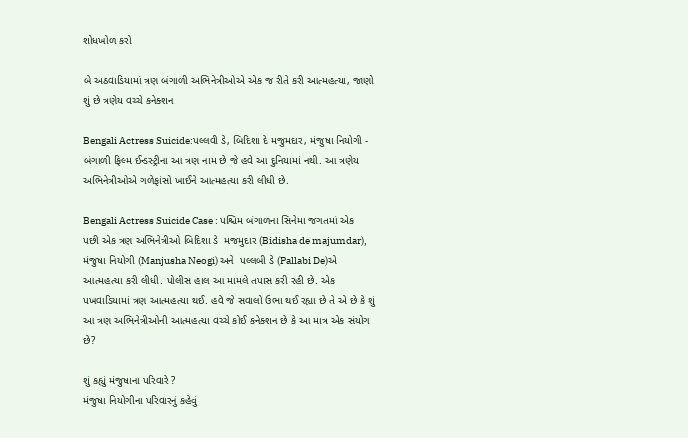શોધખોળ કરો

બે અઠવાડિયામાં ત્રણ બંગાળી અભિનેત્રીઓએ એક જ રીતે કરી આત્મહત્યા, જાણો શું છે ત્રણેય વચ્ચે કનેક્શન

Bengali Actress Suicide:પલ્લવી ડે, બિદિશા દે મજુમદાર, મંજુષા નિયોગી - બંગાળી ફિલ્મ ઈન્ડસ્ટ્રીના આ ત્રણ નામ છે જે હવે આ દુનિયામાં નથી. આ ત્રણેય અભિનેત્રીઓએ ગળેફાંસો ખાઈને આત્મહત્યા કરી લીધી છે.

Bengali Actress Suicide Case : પશ્ચિમ બંગાળના સિનેમા જગતમાં એક પછી એક ત્રણ અભિનેત્રીઓ બિદિશા ડે  મજમુદાર (Bidisha de majumdar), મંજુષા નિયોગી (Manjusha Neogi) અને  પલ્લબી ડે (Pallabi De)એ  આત્મહત્યા કરી લીધી. પોલીસ હાલ આ મામલે તપાસ કરી રહી છે. એક પખવાડિયામાં ત્રણ આત્મહત્યા થઈ. હવે જે સવાલો ઉભા થઈ રહ્યા છે તે એ છે કે શું આ ત્રણ અભિનેત્રીઓની આત્મહત્યા વચ્ચે કોઈ કનેક્શન છે કે આ માત્ર એક સંયોગ છે?

શું કહ્યું મંજુષાના પરિવારે ?
મંજુષા નિયોગીના પરિવારનું કહેવું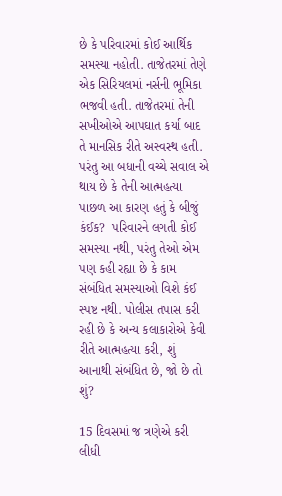છે કે પરિવારમાં કોઈ આર્થિક સમસ્યા નહોતી. તાજેતરમાં તેણે એક સિરિયલમાં નર્સની ભૂમિકા ભજવી હતી. તાજેતરમાં તેની સખીઓએ આપઘાત કર્યા બાદ તે માનસિક રીતે અસ્વસ્થ હતી. પરંતુ આ બધાની વચ્ચે સવાલ એ થાય છે કે તેની આત્મહત્યા પાછળ આ કારણ હતું કે બીજું કંઈક?  પરિવારને લગતી કોઈ સમસ્યા નથી, પરંતુ તેઓ એમ પણ કહી રહ્યા છે કે કામ સંબંધિત સમસ્યાઓ વિશે કંઈ સ્પષ્ટ નથી. પોલીસ તપાસ કરી રહી છે કે અન્ય કલાકારોએ કેવી રીતે આત્મહત્યા કરી, શું આનાથી સંબંધિત છે, જો છે તો શું?

15 દિવસમાં જ ત્રણેએ કરી લીધી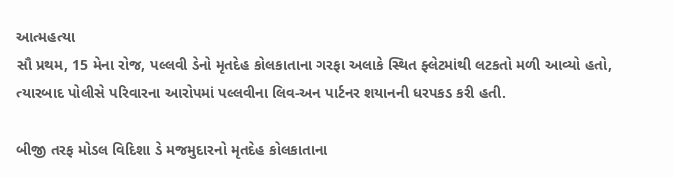આત્મહત્યા
સૌ પ્રથમ, 15 મેના રોજ, પલ્લવી ડેનો મૃતદેહ કોલકાતાના ગરફા અલાકે સ્થિત ફ્લેટમાંથી લટકતો મળી આવ્યો હતો, ત્યારબાદ પોલીસે પરિવારના આરોપમાં પલ્લવીના લિવ-અન પાર્ટનર શયાનની ધરપકડ કરી હતી.

બીજી તરફ મોડલ વિદિશા ડે મજમુદારનો મૃતદેહ કોલકાતાના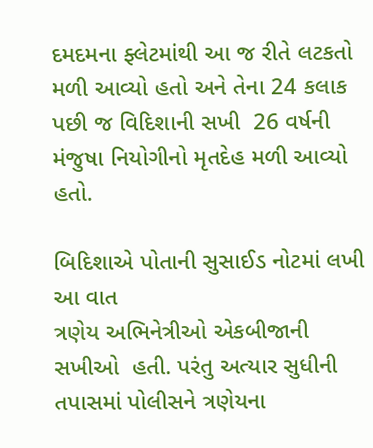દમદમના ફ્લેટમાંથી આ જ રીતે લટકતો મળી આવ્યો હતો અને તેના 24 કલાક પછી જ વિદિશાની સખી  26 વર્ષની મંજુષા નિયોગીનો મૃતદેહ મળી આવ્યો હતો.

બિદિશાએ પોતાની સુસાઈડ નોટમાં લખી આ વાત
ત્રણેય અભિનેત્રીઓ એકબીજાની સખીઓ  હતી. પરંતુ અત્યાર સુધીની તપાસમાં પોલીસને ત્રણેયના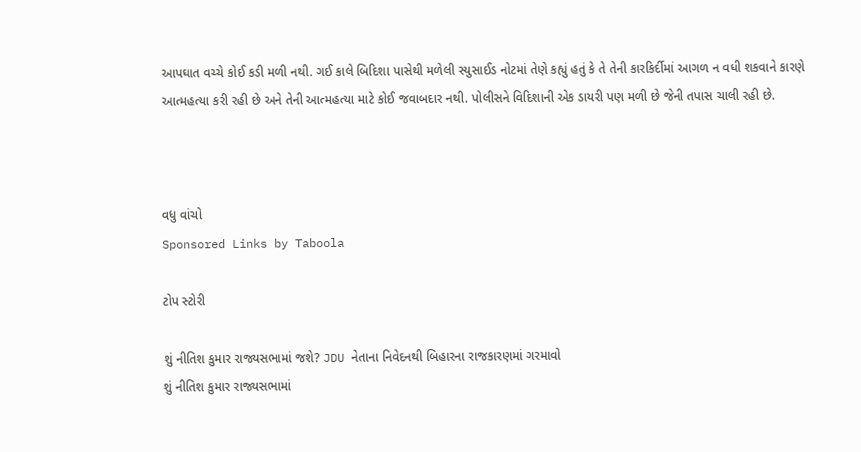આપઘાત વચ્ચે કોઈ કડી મળી નથી. ગઈ કાલે બિદિશા પાસેથી મળેલી સ્યુસાઈડ નોટમાં તેણે કહ્યું હતું કે તે તેની કારકિર્દીમાં આગળ ન વધી શકવાને કારણે આત્મહત્યા કરી રહી છે અને તેની આત્મહત્યા માટે કોઈ જવાબદાર નથી. પોલીસને વિદિશાની એક ડાયરી પણ મળી છે જેની તપાસ ચાલી રહી છે.



વધુ વાંચો
Sponsored Links by Taboola

ટોપ સ્ટોરી

શું નીતિશ કુમાર રાજ્યસભામાં જશે? JDU નેતાના નિવેદનથી બિહારના રાજકારણમાં ગરમાવો
શું નીતિશ કુમાર રાજ્યસભામાં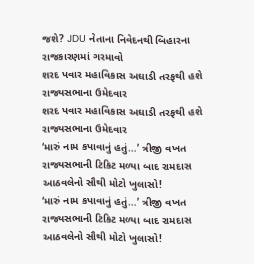જશે? JDU નેતાના નિવેદનથી બિહારના રાજકારણમાં ગરમાવો
શરદ પવાર મહાવિકાસ અઘાડી તરફથી હશે રાજ્યસભાના ઉમેદવાર
શરદ પવાર મહાવિકાસ અઘાડી તરફથી હશે રાજ્યસભાના ઉમેદવાર
‘મારું નામ કપાવાનું હતું…’ ત્રીજી વખત રાજ્યસભાની ટિકિટ મળ્યા બાદ રામદાસ આઠવલેનો સૌથી મોટો ખુલાસો!
‘મારું નામ કપાવાનું હતું…’ ત્રીજી વખત રાજ્યસભાની ટિકિટ મળ્યા બાદ રામદાસ આઠવલેનો સૌથી મોટો ખુલાસો!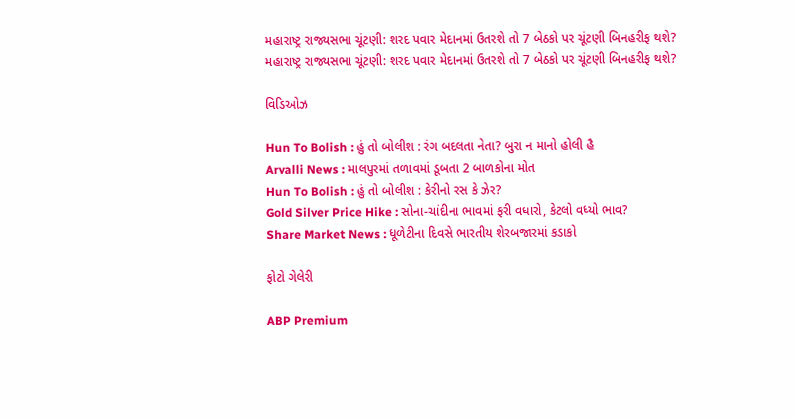મહારાષ્ટ્ર રાજ્યસભા ચૂંટણી: શરદ પવાર મેદાનમાં ઉતરશે તો 7 બેઠકો પર ચૂંટણી બિનહરીફ થશે?
મહારાષ્ટ્ર રાજ્યસભા ચૂંટણી: શરદ પવાર મેદાનમાં ઉતરશે તો 7 બેઠકો પર ચૂંટણી બિનહરીફ થશે?

વિડિઓઝ

Hun To Bolish : હું તો બોલીશ : રંગ બદલતા નેતા? બુરા ન માનો હોલી હૈ
Arvalli News : માલપુરમાં તળાવમાં ડૂબતા 2 બાળકોના મોત
Hun To Bolish : હું તો બોલીશ : કેરીનો રસ કે ઝેર?
Gold Silver Price Hike : સોના-ચાંદીના ભાવમાં ફરી વધારો, કેટલો વધ્યો ભાવ?
Share Market News : ધૂળેટીના દિવસે ભારતીય શેરબજારમાં કડાકો

ફોટો ગેલેરી

ABP Premium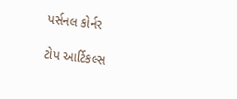પર્સનલ કોર્નર

ટોપ આર્ટિકલ્સ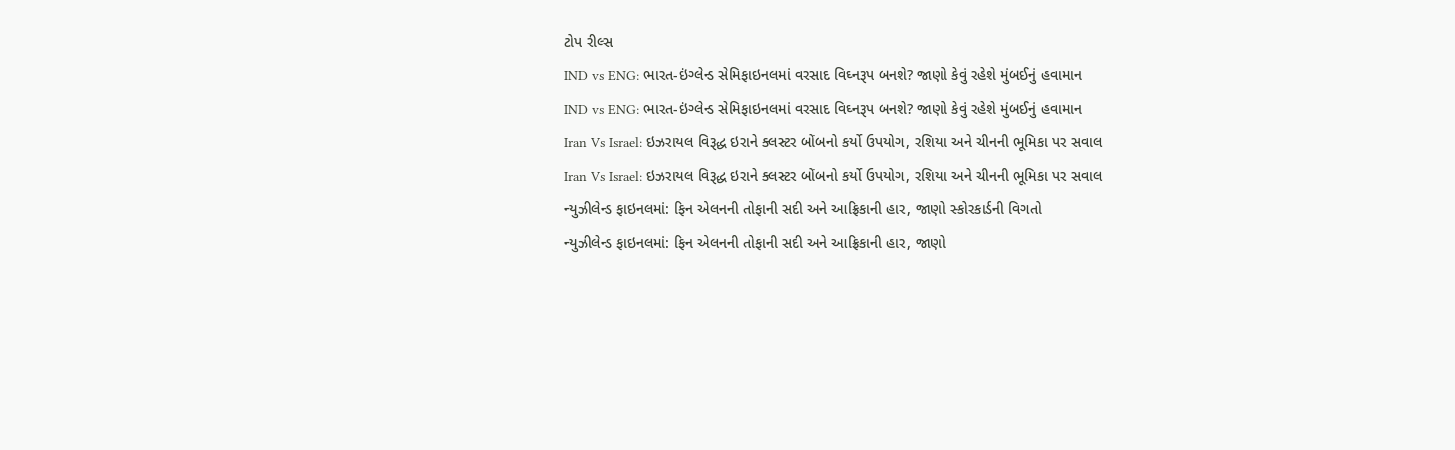ટોપ રીલ્સ
IND vs ENG: ભારત-ઇંગ્લેન્ડ સેમિફાઇનલમાં વરસાદ વિઘ્નરૂપ બનશે? જાણો કેવું રહેશે મુંબઈનું હવામાન
IND vs ENG: ભારત-ઇંગ્લેન્ડ સેમિફાઇનલમાં વરસાદ વિઘ્નરૂપ બનશે? જાણો કેવું રહેશે મુંબઈનું હવામાન
Iran Vs Israel: ઇઝરાયલ વિરૂદ્ધ ઇરાને ક્લસ્ટર બોંબનો કર્યો ઉપયોગ, રશિયા અને ચીનની ભૂમિકા પર સવાલ
Iran Vs Israel: ઇઝરાયલ વિરૂદ્ધ ઇરાને ક્લસ્ટર બોંબનો કર્યો ઉપયોગ, રશિયા અને ચીનની ભૂમિકા પર સવાલ
ન્યુઝીલેન્ડ ફાઇનલમાં: ફિન એલનની તોફાની સદી અને આફ્રિકાની હાર, જાણો સ્કોરકાર્ડની વિગતો
ન્યુઝીલેન્ડ ફાઇનલમાં: ફિન એલનની તોફાની સદી અને આફ્રિકાની હાર, જાણો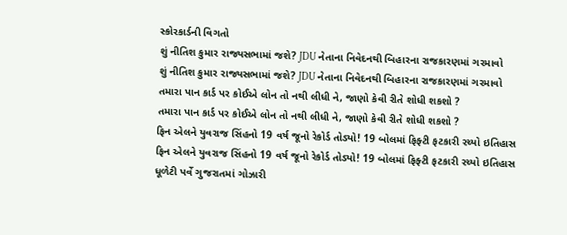સ્કોરકાર્ડની વિગતો
શું નીતિશ કુમાર રાજ્યસભામાં જશે? JDU નેતાના નિવેદનથી બિહારના રાજકારણમાં ગરમાવો
શું નીતિશ કુમાર રાજ્યસભામાં જશે? JDU નેતાના નિવેદનથી બિહારના રાજકારણમાં ગરમાવો
તમારા પાન કાર્ડ પર કોઈએ લોન તો નથી લીધી ને, જાણો કેવી રીતે શોધી શકશો ?
તમારા પાન કાર્ડ પર કોઈએ લોન તો નથી લીધી ને, જાણો કેવી રીતે શોધી શકશો ?
ફિન એલને યુવરાજ સિંહનો 19 વર્ષ જૂનો રેકોર્ડ તોડ્યો! 19 બોલમાં ફિફ્ટી ફટકારી રચ્યો ઇતિહાસ
ફિન એલને યુવરાજ સિંહનો 19 વર્ષ જૂનો રેકોર્ડ તોડ્યો! 19 બોલમાં ફિફ્ટી ફટકારી રચ્યો ઇતિહાસ
ધૂળેટી પર્વે ગુજરાતમાં ગોઝારી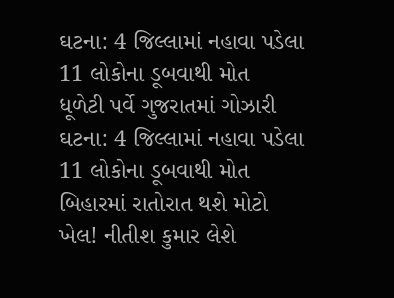ઘટના: 4 જિલ્લામાં નહાવા પડેલા 11 લોકોના ડૂબવાથી મોત
ધૂળેટી પર્વે ગુજરાતમાં ગોઝારી ઘટના: 4 જિલ્લામાં નહાવા પડેલા 11 લોકોના ડૂબવાથી મોત
બિહારમાં રાતોરાત થશે મોટો ખેલ! નીતીશ કુમાર લેશે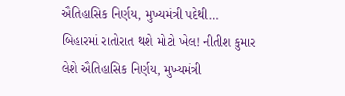ઐતિહાસિક નિર્ણય, મુખ્યમંત્રી પદેથી…
બિહારમાં રાતોરાત થશે મોટો ખેલ! નીતીશ કુમાર લેશે ઐતિહાસિક નિર્ણય, મુખ્યમંત્રી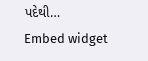પદેથી…
Embed widget